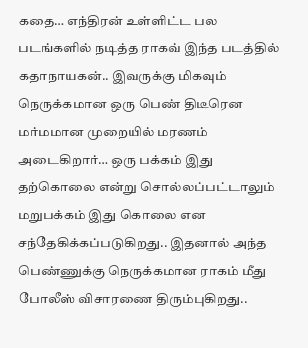கதை… எந்திரன் உள்ளிட்ட பல படங்களில் நடித்த ராகவ் இந்த படத்தில் கதாநாயகன்.. இவருக்கு மிகவும் நெருக்கமான ஒரு பெண் திடீரென மர்மமான முறையில் மரணம் அடைகிறார்… ஒரு பக்கம் இது தற்கொலை என்று சொல்லப்பட்டாலும் மறுபக்கம் இது கொலை என சந்தேகிக்கப்படுகிறது.. இதனால் அந்த பெண்ணுக்கு நெருக்கமான ராகம் மீது போலீஸ் விசாரணை திரும்புகிறது..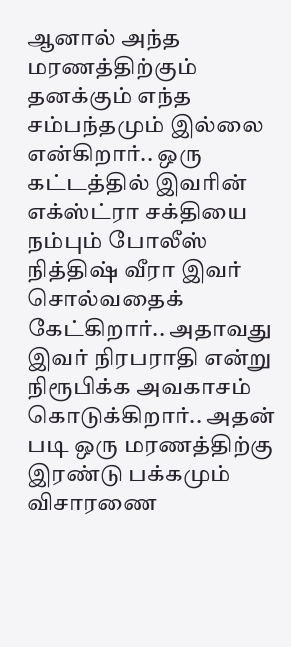ஆனால் அந்த மரணத்திற்கும் தனக்கும் எந்த சம்பந்தமும் இல்லை என்கிறார்.. ஒரு கட்டத்தில் இவரின் எக்ஸ்ட்ரா சக்தியை நம்பும் போலீஸ் நித்திஷ் வீரா இவர் சொல்வதைக் கேட்கிறார்.. அதாவது இவர் நிரபராதி என்று நிரூபிக்க அவகாசம் கொடுக்கிறார்.. அதன் படி ஒரு மரணத்திற்கு இரண்டு பக்கமும் விசாரணை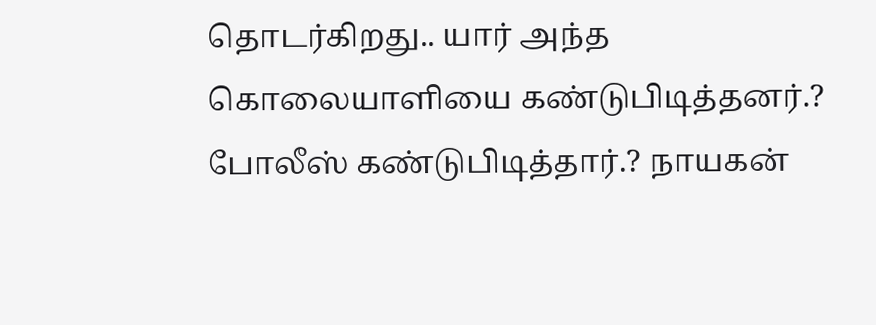தொடர்கிறது.. யார் அந்த கொலையாளியை கண்டுபிடித்தனர்.? போலீஸ் கண்டுபிடித்தார்.? நாயகன்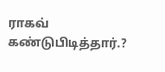ராகவ் கண்டுபிடித்தார்.?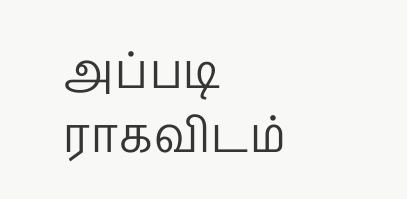அப்படி ராகவிடம்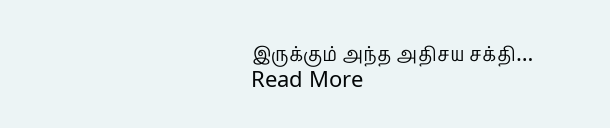இருக்கும் அந்த அதிசய சக்தி…
Read More